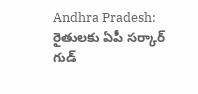Andhra Pradesh: రైతులకు ఏపీ సర్కార్ గుడ్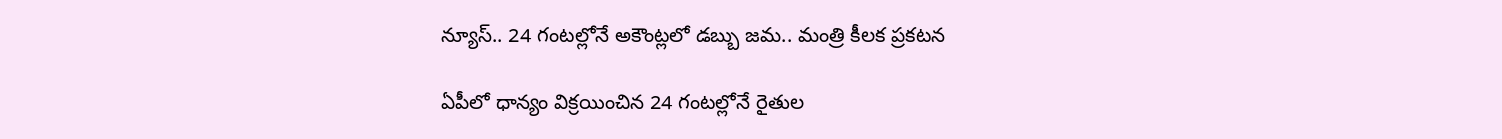న్యూస్.. 24 గంటల్లోనే అకౌంట్లలో డబ్బు జమ.. మంత్రి కీలక ప్రకటన

ఏపీలో ధాన్యం విక్రయించిన 24 గంటల్లోనే రైతుల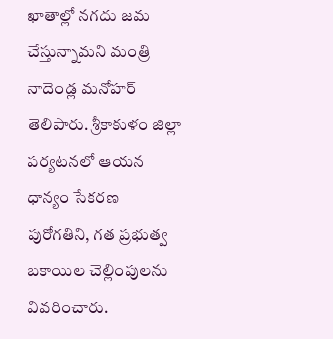ఖాతాల్లో నగదు జమ చేస్తున్నామని మంత్రి నాదెండ్ల మనోహర్ తెలిపారు. శ్రీకాకుళం జిల్లా పర్యటనలో ఆయన ధాన్యం సేకరణ పురోగతిని, గత ప్రభుత్వ బకాయిల చెల్లింపులను వివరించారు.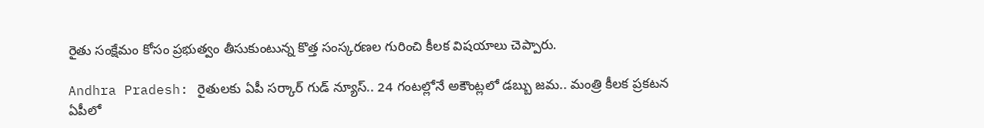రైతు సంక్షేమం కోసం ప్రభుత్వం తీసుకుంటున్న కొత్త సంస్కరణల గురించి కీలక విషయాలు చెప్పారు.

Andhra Pradesh: రైతులకు ఏపీ సర్కార్ గుడ్ న్యూస్.. 24 గంటల్లోనే అకౌంట్లలో డబ్బు జమ.. మంత్రి కీలక ప్రకటన
ఏపీలో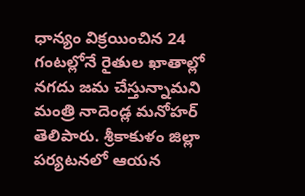ధాన్యం విక్రయించిన 24 గంటల్లోనే రైతుల ఖాతాల్లో నగదు జమ చేస్తున్నామని మంత్రి నాదెండ్ల మనోహర్ తెలిపారు. శ్రీకాకుళం జిల్లా పర్యటనలో ఆయన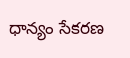ధాన్యం సేకరణ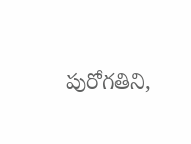పురోగతిని,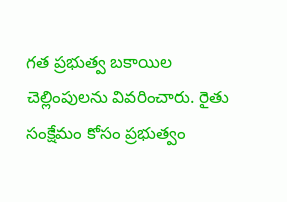గత ప్రభుత్వ బకాయిల చెల్లింపులను వివరించారు. రైతు సంక్షేమం కోసం ప్రభుత్వం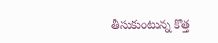తీసుకుంటున్న కొత్త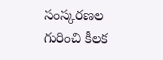సంస్కరణల గురించి కీలక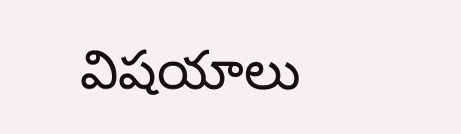విషయాలు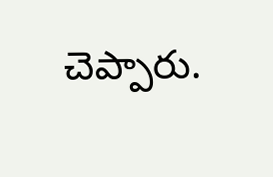చెప్పారు.